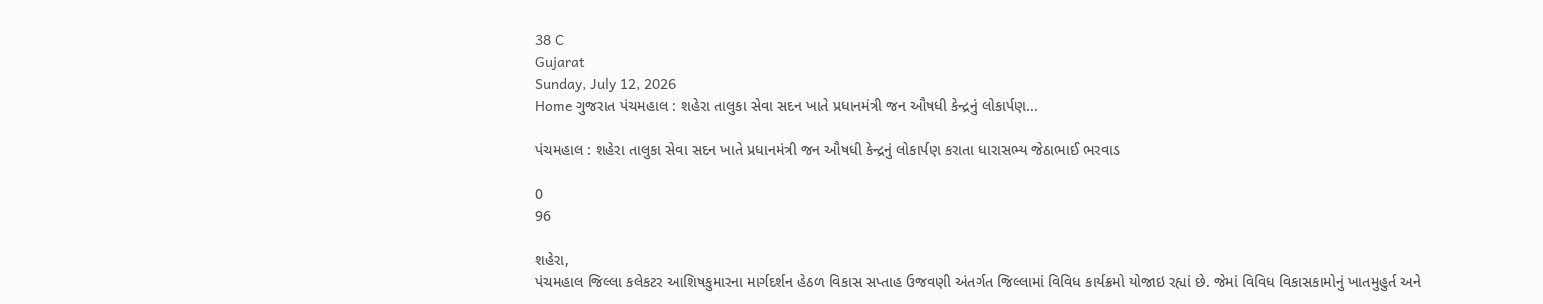38 C
Gujarat
Sunday, July 12, 2026
Home ગુજરાત પંચમહાલ : શહેરા તાલુકા સેવા સદન ખાતે પ્રધાનમંત્રી જન ઔષધી કેન્દ્રનું લોકાર્પણ...

પંચમહાલ : શહેરા તાલુકા સેવા સદન ખાતે પ્રધાનમંત્રી જન ઔષધી કેન્દ્રનું લોકાર્પણ કરાતા ધારાસભ્ય જેઠાભાઈ ભરવાડ

0
96

શહેરા,
પંચમહાલ જિલ્લા કલેકટર આશિષકુમારના માર્ગદર્શન હેઠળ વિકાસ સપ્તાહ ઉજવણી અંતર્ગત જિલ્લામાં વિવિધ કાર્યક્રમો યોજાઇ રહ્યાં છે. જેમાં વિવિધ વિકાસકામોનું ખાતમુહુર્ત અને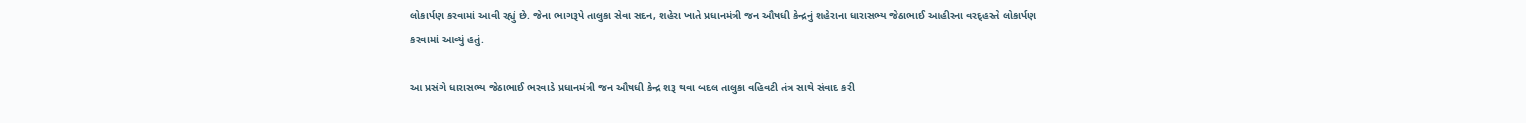લોકાર્પણ કરવામાં આવી રહ્યું છે. જેના ભાગરૂપે તાલુકા સેવા સદન, શહેરા ખાતે પ્રધાનમંત્રી જન ઔષધી કેન્દ્રનું શહેરાના ધારાસભ્ય જેઠાભાઈ આહીરના વરદ્હસ્તે લોકાર્પણ કરવામાં આવ્યું હતું.

આ પ્રસંગે ધારાસભ્ય જેઠાભાઈ ભરવાડે પ્રધાનમંત્રી જન ઔષધી કેન્દ્ર શરૂ થવા બદલ તાલુકા વહિવટી તંત્ર સાથે સંવાદ કરી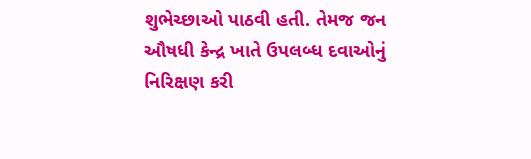શુભેચ્છાઓ પાઠવી હતી. તેમજ જન ઔષધી કેન્દ્ર ખાતે ઉપલબ્ધ દવાઓનું નિરિક્ષણ કરી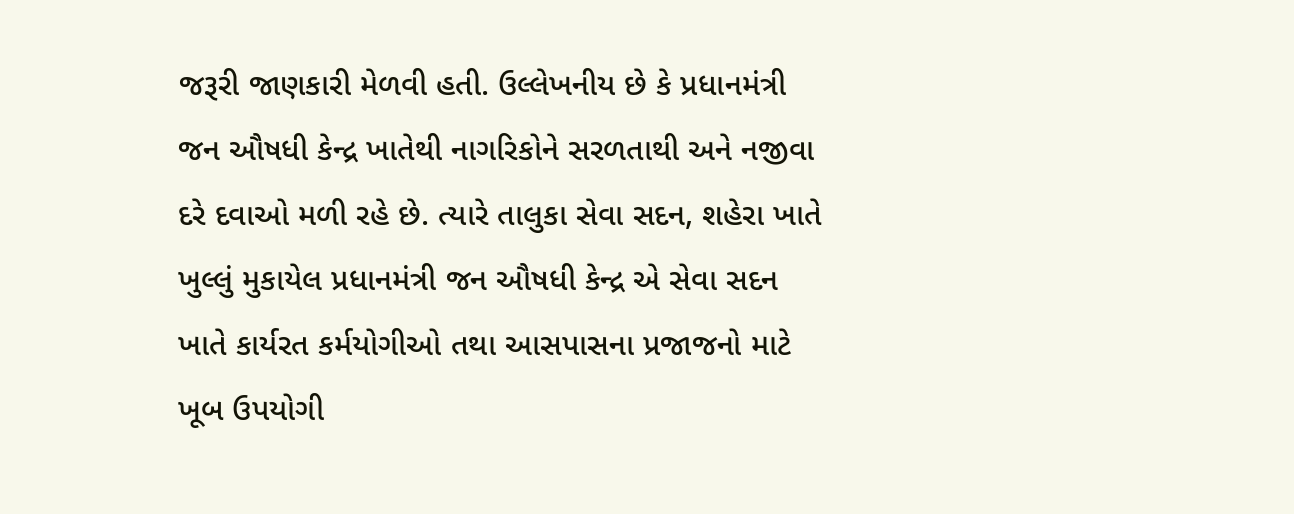જરૂરી જાણકારી મેળવી હતી. ઉલ્લેખનીય છે કે પ્રધાનમંત્રી જન ઔષધી કેન્દ્ર ખાતેથી નાગરિકોને સરળતાથી અને નજીવા દરે દવાઓ મળી રહે છે. ત્યારે તાલુકા સેવા સદન, શહેરા ખાતે ખુલ્લું મુકાયેલ પ્રધાનમંત્રી જન ઔષધી કેન્દ્ર એ સેવા સદન ખાતે કાર્યરત કર્મયોગીઓ તથા આસપાસના પ્રજાજનો માટે ખૂબ ઉપયોગી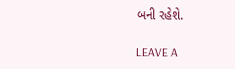બની રહેશે.

LEAVE A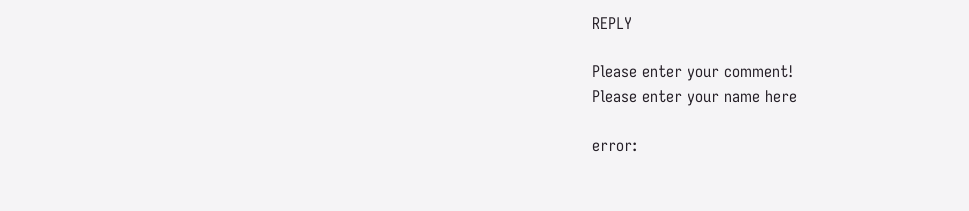REPLY

Please enter your comment!
Please enter your name here

error: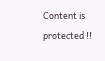Content is protected !!